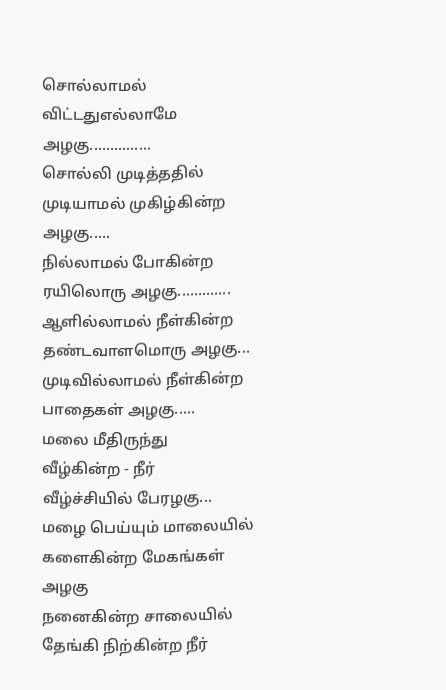சொல்லாமல் விட்டதுஎல்லாமே அழகு...............
சொல்லி முடித்ததில்
முடியாமல் முகிழ்கின்ற அழகு.....
நில்லாமல் போகின்ற
ரயிலொரு அழகு.............
ஆளில்லாமல் நீள்கின்ற
தண்டவாளமொரு அழகு...
முடிவில்லாமல் நீள்கின்ற
பாதைகள் அழகு.....
மலை மீதிருந்து
வீழ்கின்ற - நீர்
வீழ்ச்சியில் பேரழகு...
மழை பெய்யும் மாலையில்
களைகின்ற மேகங்கள் அழகு
நனைகின்ற சாலையில்
தேங்கி நிற்கின்ற நீர்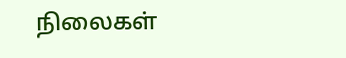நிலைகள்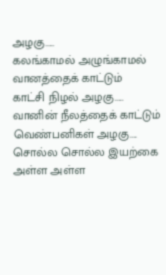அழகு.....
கலங்காமல் அழுங்காமல்
வானத்தைக் காட்டும்
காட்சி நிழல் அழகு.....
வானின் நீலத்தைக் காட்டும்
வெண்பனிகள் அழகு....
சொல்ல சொல்ல இயற்கை
அள்ள அள்ள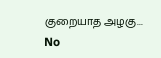குறையாத அழகு...
No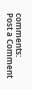comments:
Post a Comment